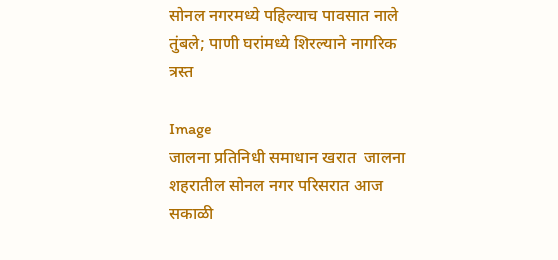सोनल नगरमध्ये पहिल्याच पावसात नाले तुंबले; पाणी घरांमध्ये शिरल्याने नागरिक त्रस्त

Image
जालना प्रतिनिधी समाधान खरात  जालना शहरातील सोनल नगर परिसरात आज सकाळी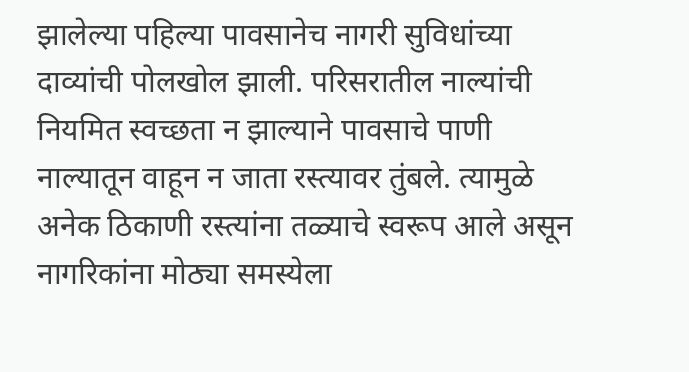झालेल्या पहिल्या पावसानेच नागरी सुविधांच्या दाव्यांची पोलखोल झाली. परिसरातील नाल्यांची नियमित स्वच्छता न झाल्याने पावसाचे पाणी नाल्यातून वाहून न जाता रस्त्यावर तुंबले. त्यामुळे अनेक ठिकाणी रस्त्यांना तळ्याचे स्वरूप आले असून नागरिकांना मोठ्या समस्येला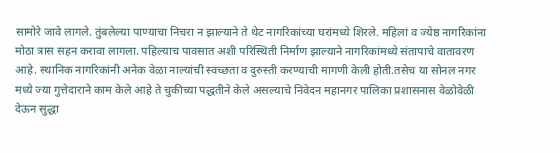सामोरे जावे लागले. तुंबलेल्या पाण्याचा निचरा न झाल्याने ते थेट नागरिकांच्या घरांमध्ये शिरले. महिलां व ज्येष्ठ नागरिकांना मोठा त्रास सहन करावा लागला. पहिल्याच पावसात अशी परिस्थिती निर्माण झाल्याने नागरिकांमध्ये संतापाचे वातावरण आहे. स्थानिक नागरिकांनी अनेक वेळा नाल्यांची स्वच्छता व दुरुस्ती करण्याची मागणी केली होती.तसेच या सोनल नगर मध्ये ज्या गुत्तेदाराने काम केले आहे ते चुकीच्या पद्धतीने केले असल्याचे निवेदन महानगर पालिका प्रशासनास वेळोवेळी देऊन सुद्धा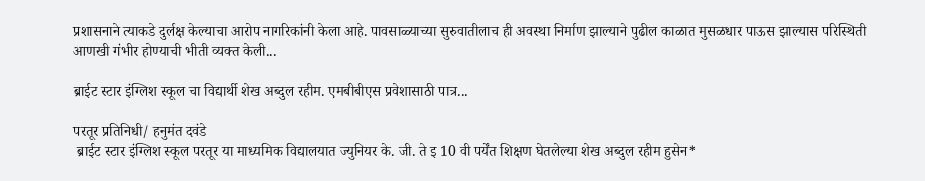प्रशासनाने त्याकडे दुर्लक्ष केल्याचा आरोप नागरिकांनी केला आहे. पावसाळ्याच्या सुरुवातीलाच ही अवस्था निर्माण झाल्याने पुढील काळात मुसळधार पाऊस झाल्यास परिस्थिती आणखी गंभीर होण्याची भीती व्यक्त केली...

ब्राईट स्टार इंग्लिश स्कूल चा विद्यार्थी शेख अब्‍दुल रहीम. एमबीबीएस प्रवेशासाठी पात्र...

परतूर प्रतिनिधी/ हनुमंत दवंडे
 ब्राईट स्टार इंग्लिश स्कूल परतूर या माध्यमिक विद्यालयात ज्युनियर के. जी. ते इ 10 वी पर्येंत शिक्षण घेतलेल्या शेख अब्दुल रहीम हुसेन*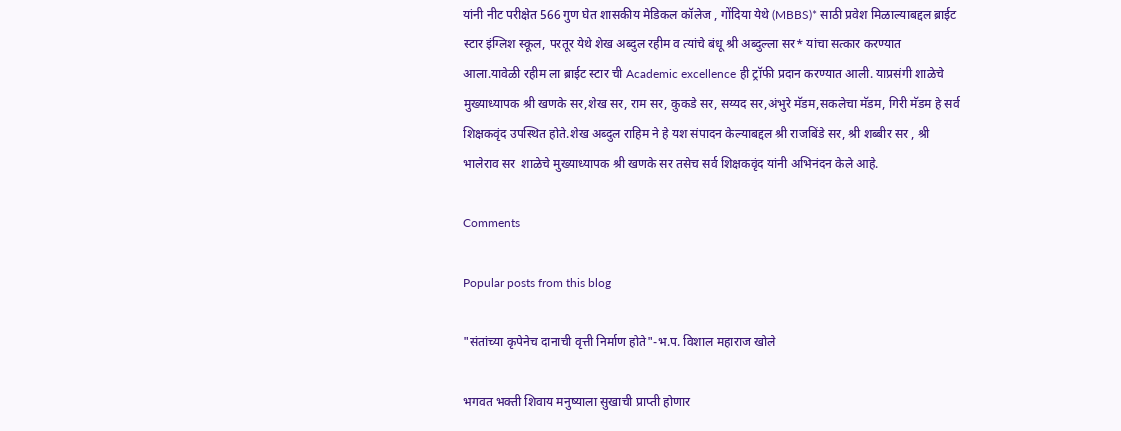यांनी नीट परीक्षेत 566 गुण घेत शासकीय मेडिकल कॉलेज , गोंदिया येथे (MBBS)* साठी प्रवेश मिळाल्याबद्दल ब्राईट स्टार इंग्लिश स्कूल, परतूर येथे शेख अब्दुल रहीम व त्यांचे बंधू श्री अब्दुल्ला सर* यांचा सत्कार करण्यात आला.यावेळी रहीम ला ब्राईट स्टार ची Academic excellence ही ट्रॉफी प्रदान करण्यात आली. याप्रसंगी शाळेचे मुख्याध्यापक श्री खणके सर,शेख सर, राम सर, कुकडे सर, सय्यद सर,अंभुरे मॅडम,सकलेचा मॅडम, गिरी मॅडम हे सर्व शिक्षकवृंद उपस्थित होते.शेख अब्दुल राहिम ने हे यश संपादन केल्याबद्दल श्री राजबिंडे सर, श्री शब्बीर सर , श्री  भालेराव सर  शाळेचे मुख्याध्यापक श्री खणके सर तसेच सर्व शिक्षकवृंद यांनी अभिनंदन केले आहे.

Comments

Popular posts from this blog

"संतांच्या कृपेनेच दानाची वृत्ती निर्माण होते"-भ.प. विशाल महाराज खोले

भगवत भक्ती शिवाय मनुष्याला सुखाची प्राप्ती होणार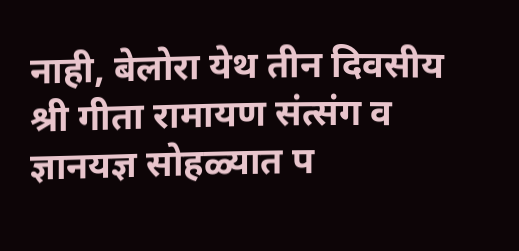नाही, बेलोरा येथ तीन दिवसीय श्री गीता रामायण संत्संग व ज्ञानयज्ञ सोहळ्यात प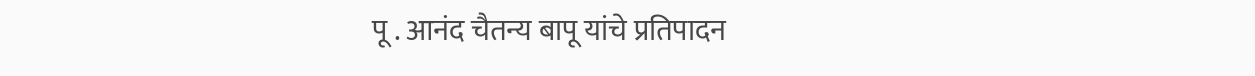पू . आनंद चैतन्य बापू यांचे प्रतिपादन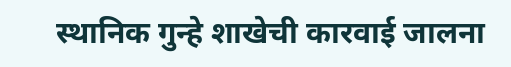स्थानिक गुन्हे शाखेची कारवाई जालना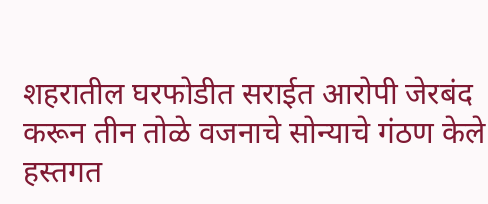शहरातील घरफोडीत सराईत आरोपी जेरबंद करून तीन तोळे वजनाचे सोन्याचे गंठण केले हस्तगत